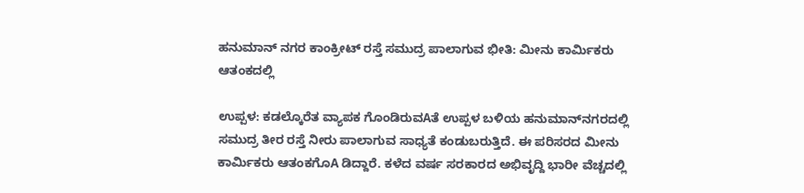ಹನುಮಾನ್ ನಗರ ಕಾಂಕ್ರೀಟ್ ರಸ್ತೆ ಸಮುದ್ರ ಪಾಲಾಗುವ ಭೀತಿ: ಮೀನು ಕಾರ್ಮಿಕರು ಆತಂಕದಲ್ಲಿ

ಉಪ್ಪಳ: ಕಡಲ್ಕೊರೆತ ವ್ಯಾಪಕ ಗೊಂಡಿರುವAತೆ ಉಪ್ಪಳ ಬಳಿಯ ಹನುಮಾನ್‌ನಗರದಲ್ಲಿ ಸಮುದ್ರ ತೀರ ರಸ್ತೆ ನೀರು ಪಾಲಾಗುವ ಸಾಧ್ಯತೆ ಕಂಡುಬರುತ್ತಿದೆ. ಈ ಪರಿಸರದ ಮೀನು ಕಾರ್ಮಿಕರು ಆತಂಕಗೊA ಡಿದ್ದಾರೆ. ಕಳೆದ ವರ್ಷ ಸರಕಾರದ ಅಭಿವೃದ್ದಿ ಭಾರೀ ವೆಚ್ಚದಲ್ಲಿ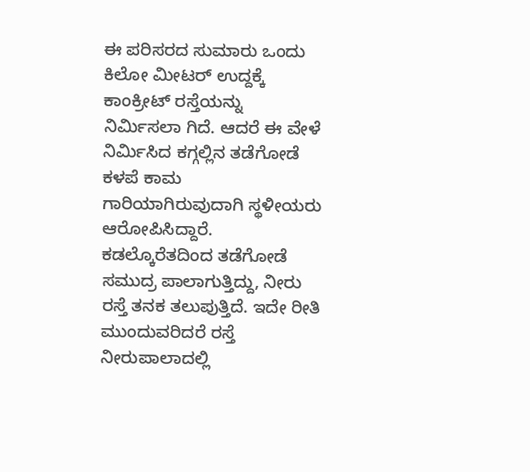ಈ ಪರಿಸರದ ಸುಮಾರು ಒಂದು ಕಿಲೋ ಮೀಟರ್ ಉದ್ದಕ್ಕೆ ಕಾಂಕ್ರೀಟ್ ರಸ್ತೆಯನ್ನು ನಿರ್ಮಿಸಲಾ ಗಿದೆ. ಆದರೆ ಈ ವೇಳೆ ನಿರ್ಮಿಸಿದ ಕಗ್ಗಲ್ಲಿನ ತಡೆಗೋಡೆ ಕಳಪೆ ಕಾಮ ಗಾರಿಯಾಗಿರುವುದಾಗಿ ಸ್ಥಳೀಯರು ಆರೋಪಿಸಿದ್ದಾರೆ.
ಕಡಲ್ಕೊರೆತದಿಂದ ತಡೆಗೋಡೆ ಸಮುದ್ರ ಪಾಲಾಗುತ್ತಿದ್ದು, ನೀರು ರಸ್ತೆ ತನಕ ತಲುಪುತ್ತಿದೆ. ಇದೇ ರೀತಿ ಮುಂದುವರಿದರೆ ರಸ್ತೆ ನೀರುಪಾಲಾದಲ್ಲಿ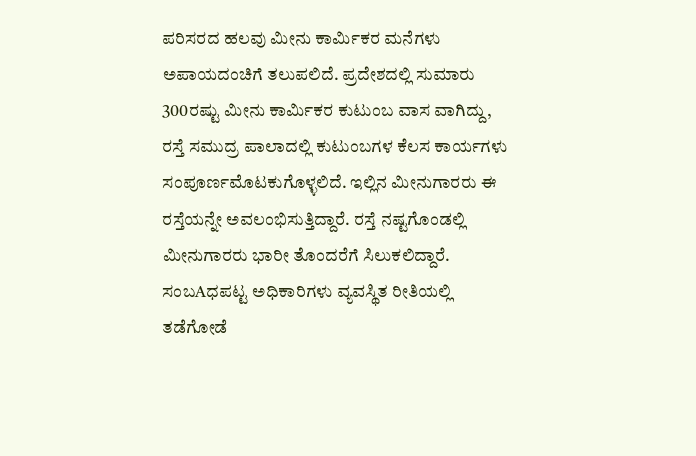ಪರಿಸರದ ಹಲವು ಮೀನು ಕಾರ್ಮಿಕರ ಮನೆಗಳು ಅಪಾಯದಂಚಿಗೆ ತಲುಪಲಿದೆ. ಪ್ರದೇಶದಲ್ಲಿ ಸುಮಾರು 300ರಷ್ಟು ಮೀನು ಕಾರ್ಮಿಕರ ಕುಟುಂಬ ವಾಸ ವಾಗಿದ್ದು, ರಸ್ತೆ ಸಮುದ್ರ ಪಾಲಾದಲ್ಲಿ ಕುಟುಂಬಗಳ ಕೆಲಸ ಕಾರ್ಯಗಳು ಸಂಪೂರ್ಣಮೊಟಕುಗೊಳ್ಳಲಿದೆ. ಇಲ್ಲಿನ ಮೀನುಗಾರರು ಈ ರಸ್ತೆಯನ್ನೇ ಅವಲಂಭಿಸುತ್ತಿದ್ದಾರೆ. ರಸ್ತೆ ನಷ್ಟಗೊಂಡಲ್ಲಿ ಮೀನುಗಾರರು ಭಾರೀ ತೊಂದರೆಗೆ ಸಿಲುಕಲಿದ್ದಾರೆ. ಸಂಬAಧಪಟ್ಟ ಅಧಿಕಾರಿಗಳು ವ್ಯವಸ್ಥಿತ ರೀತಿಯಲ್ಲಿ ತಡೆಗೋಡೆ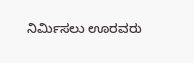ನಿರ್ಮಿಸಲು ಊರವರು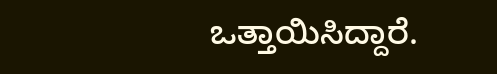ಒತ್ತಾಯಿಸಿದ್ದಾರೆ.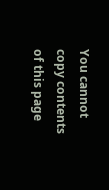You cannot copy contents of this page